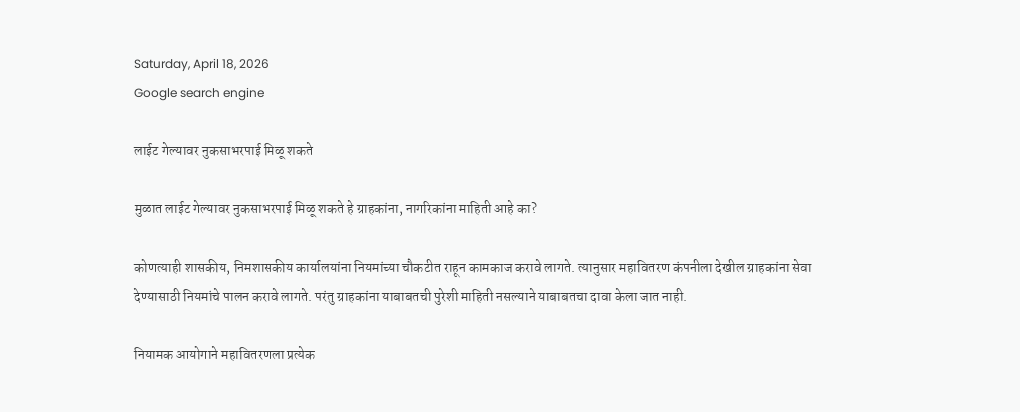Saturday, April 18, 2026
Google search engine

लाईट गेल्यावर नुकसाभरपाई मिळू शकते

मुळात लाईट गेल्यावर नुकसाभरपाई मिळू शकते हे ग्राहकांना, नागरिकांना माहिती आहे का?

कोणत्याही शासकीय, निमशासकीय कार्यालयांना नियमांच्या चौकटीत राहून कामकाज करावे लागते. त्यानुसार महावितरण कंपनीला देखील ग्राहकांना सेवा देण्यासाठी नियमांचे पालन करावे लागते. परंतु ग्राहकांना याबाबतची पुरेशी माहिती नसल्याने याबाबतचा दावा केला जात नाही.

नियामक आयोगाने महावितरणला प्रत्येक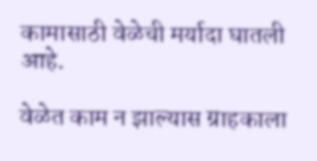कामासाठी वेळेची मर्यादा घातली आहे.

वेळेत काम न झाल्यास ग्राहकाला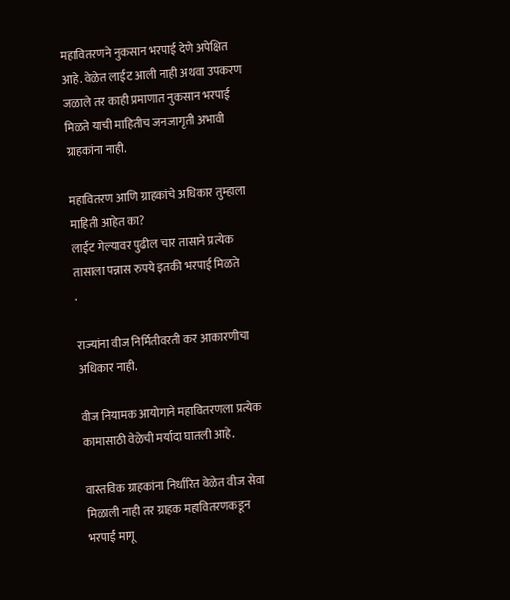महावितरणने नुकसान भरपाई देणे अपेक्षित आहे. वेळेत लाईट आली नाही अथवा उपकरण जळाले तर काही प्रमाणात नुकसान भरपाई मिळते याची माहितीच जनजागृती अभावी ग्राहकांना नाही.

महावितरण आणि ग्राहकांचे अधिकार तुम्हाला माहिती आहेत का?
लाईट गेल्यावर पुढील चार तासाने प्रत्येक तासाला पन्नास रुपये इतकी भरपाई मिळते
.

राज्यांना वीज निर्मितीवरती कर आकारणीचा अधिकार नाही.

वीज नियामक आयोगाने महावितरणला प्रत्येक कामासाठी वेळेची मर्यादा घातली आहे.

वास्तविक ग्राहकांना निर्धारित वेळेत वीज सेवा मिळाली नाही तर ग्राहक महावितरणकडून भरपाई मागू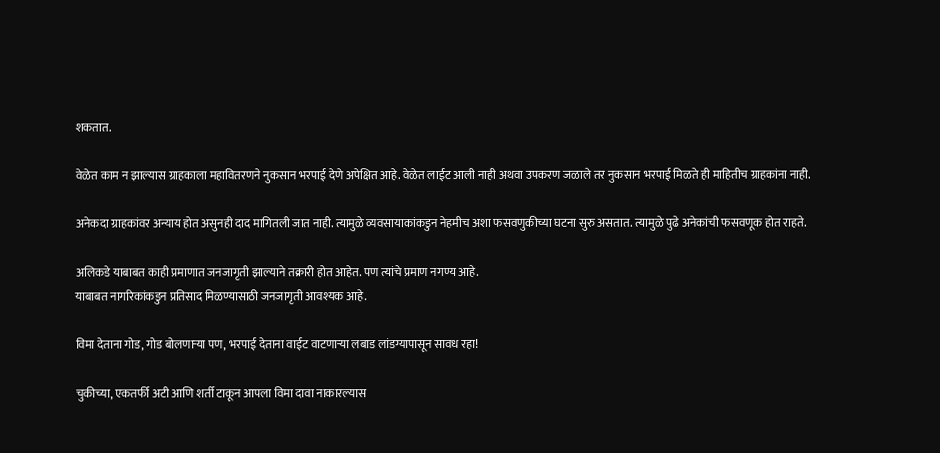शकतात.

वेळेत काम न झाल्यास ग्राहकाला महावितरणने नुकसान भरपाई देणे अपेक्षित आहे. वेळेत लाईट आली नाही अथवा उपकरण जळाले तर नुकसान भरपाई मिळते ही माहितीच ग्राहकांना नाही.

अनेकदा ग्राहकांवर अन्याय होत असुनही दाद मागितली जात नाही. त्यामुळे व्यवसायाकांकडुन नेहमीच अशा फसवणुकीच्या घटना सुरु असतात. त्यामुळे पुढे अनेकांची फसवणूक होत राहते.

अलिकडे याबाबत काही प्रमाणात जनजागृती झाल्याने तक्रारी होत आहेत. पण त्यांचे प्रमाण नगण्य आहे.
याबाबत नागरिकांकडुन प्रतिसाद मिळण्यासाठी जनजागृती आवश्यक आहे.

विमा देताना गोड, गोड बोलणाऱ्या पण, भरपाई देताना वाईट वाटणाऱ्या लबाड लांडग्यापासून सावध रहा!

चुकीच्या, एकतर्फी अटी आणि शर्ती टाकून आपला विमा दावा नाकारल्यास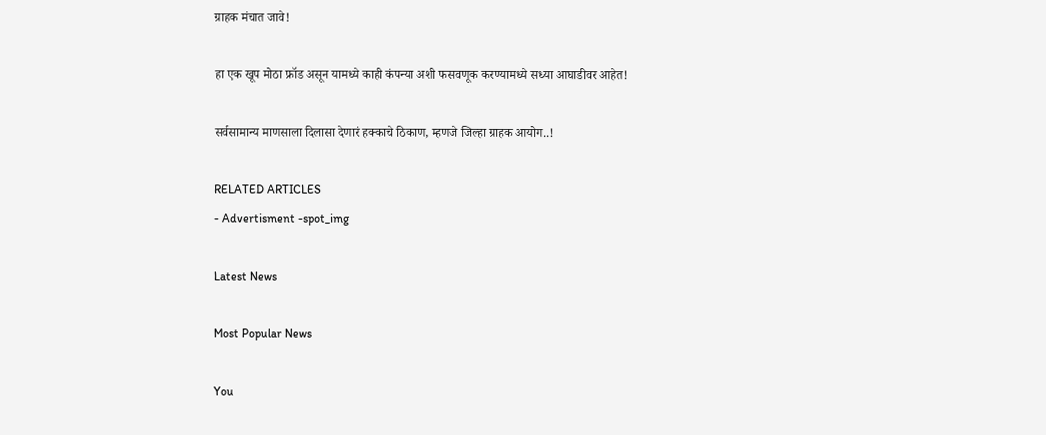ग्राहक मंचात जावे!

हा एक खूप मोठा फ्रॉड असून यामध्ये काही कंपन्या अशी फसवणूक करण्यामध्ये सध्या आघाडीवर आहेत!

सर्वसामान्य माणसाला दिलासा देणारं हक्काचे ठिकाण, म्हणजे जिल्हा ग्राहक आयोग..!

RELATED ARTICLES
- Advertisment -spot_img

Latest News

Most Popular News

You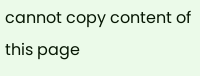cannot copy content of this page